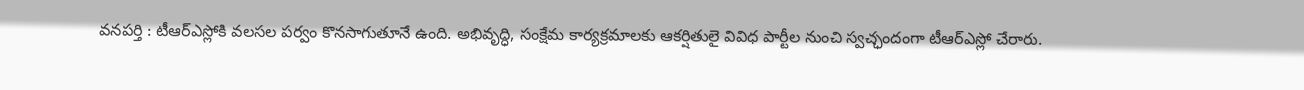వనపర్తి : టీఆర్ఎస్లోకి వలసల పర్వం కొనసాగుతూనే ఉంది. అభివృద్ధి, సంక్షేమ కార్యక్రమాలకు ఆకర్షితులై వివిధ పార్టీల నుంచి స్వచ్ఛందంగా టీఆర్ఎస్లో చేరారు.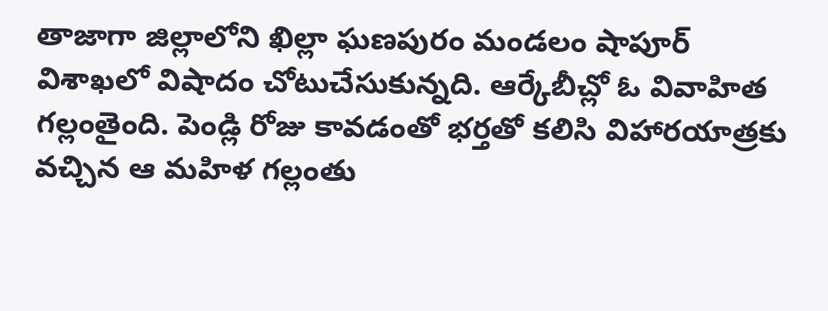తాజాగా జిల్లాలోని ఖిల్లా ఘణపురం మండలం షాపూర్
విశాఖలో విషాదం చోటుచేసుకున్నది. ఆర్కేబీచ్లో ఓ వివాహిత గల్లంతైంది. పెండ్లి రోజు కావడంతో భర్తతో కలిసి విహారయాత్రకు వచ్చిన ఆ మహిళ గల్లంతు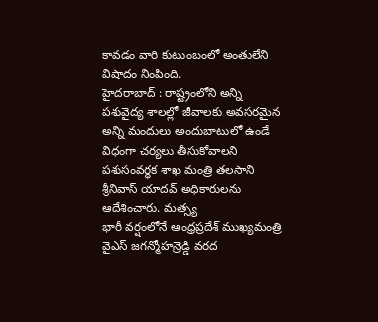కావడం వారి కుటుంబంలో అంతులేని విషాదం నింపింది.
హైదరాబాద్ : రాష్ట్రంలోని అన్ని పశువైద్య శాలల్లో జీవాలకు అవసరమైన అన్ని మందులు అందుబాటులో ఉండే విధంగా చర్యలు తీసుకోవాలని పశుసంవర్ధక శాఖ మంత్రి తలసాని శ్రీనివాస్ యాదవ్ అధికారులను ఆదేశించారు. మత్స్య
భారీ వర్షంలోనే ఆంధ్రప్రదేశ్ ముఖ్యమంత్రి వైఎస్ జగన్మోహన్రెడ్డి వరద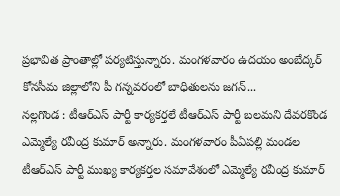ప్రభావిత ప్రాంతాల్లో పర్యటిస్తున్నారు. మంగళవారం ఉదయం అంబేద్కర్ కోనసీమ జిల్లాలోని పీ గన్నవరంలో బాధితులను జగన్...
నల్లగొండ : టీఆర్ఎస్ పార్టీ కార్యకర్తలే టీఆర్ఎస్ పార్టీ బలమని దేవరకొండ ఎమ్మెల్యే రవీంద్ర కుమార్ అన్నారు. మంగళవారం పీఏపల్లి మండల టీఆర్ఎస్ పార్టీ ముఖ్య కార్యకర్తల సమావేశంలో ఎమ్మెల్యే రవీంద్ర కుమార్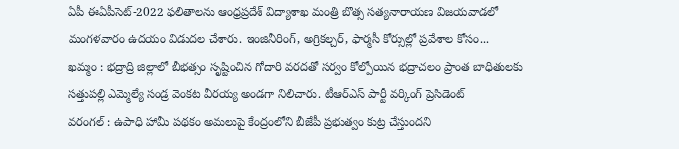ఏపీ ఈఏపీసెట్-2022 ఫలితాలను ఆంధ్రప్రదేశ్ విద్యాశాఖ మంత్రి బొత్స సత్యనారాయణ విజయవాడలో మంగళవారం ఉదయం విడుదల చేశారు. ఇంజినీరింగ్, అగ్రికల్చర్, ఫార్మసీ కోర్సుల్లో ప్రవేశాల కోసం...
ఖమ్మం : భద్రాద్రి జిల్లాలో బీభత్సం సృష్టించిన గోదారి వరదతో సర్వం కోల్పోయిన భద్రాచలం ప్రాంత బాధితులకు సత్తుపల్లి ఎమ్మెల్యే సండ్ర వెంకట వీరయ్య అండగా నిలిచారు. టీఆర్ఎస్ పార్టీ వర్కింగ్ ప్రెసిడెంట్
వరంగల్ : ఉపాధి హామీ పథకం అమలుపై కేంద్రంలోని బీజేపీ ప్రభుత్వం కుట్ర చేస్తుందని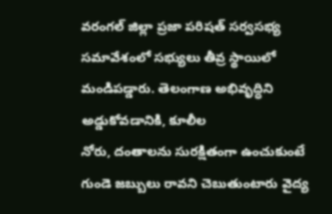వరంగల్ జిల్లా ప్రజా పరిషత్ సర్వసభ్య సమావేశంలో సభ్యులు తీవ్ర స్థాయిలో మండిపడ్డారు. తెలంగాణ అభివృద్ధిని అడ్డుకోవడానికి, కూలీల
నోరు, దంతాలను సురక్షితంగా ఉంచుకుంటే గుండె జబ్బులు రావని చెబుతుంటారు వైద్య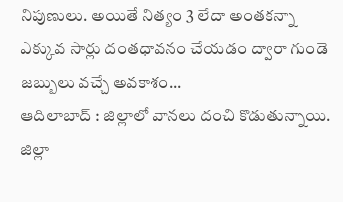నిపుణులు. అయితే నిత్యం 3 లేదా అంతకన్నా ఎక్కువ సార్లు దంతధావనం చేయడం ద్వారా గుండె జబ్బులు వచ్చే అవకాశం...
ఆదిలాబాద్ : జిల్లాలో వానలు దంచి కొడుతున్నాయి. జిల్లా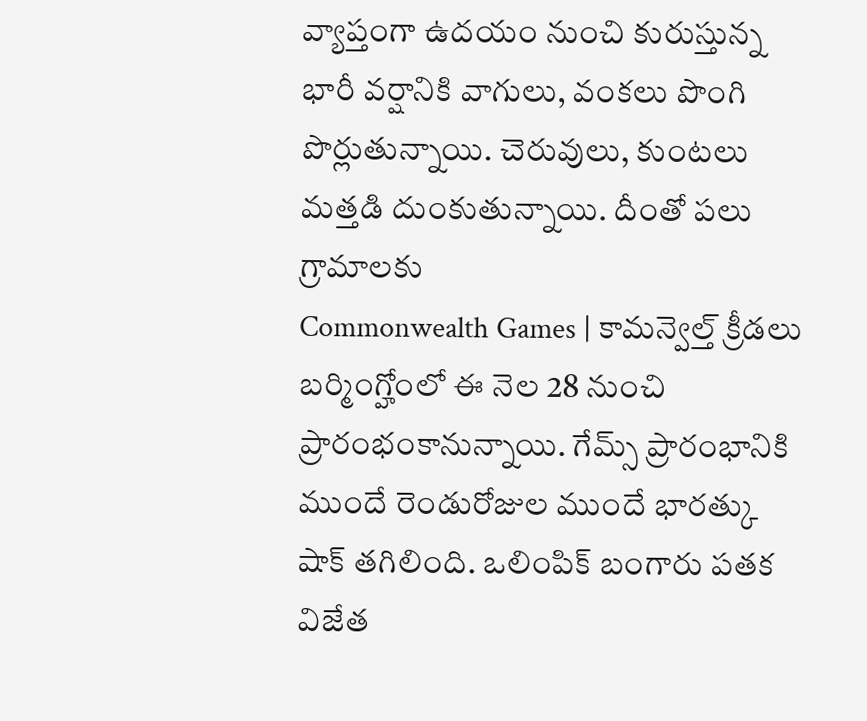వ్యాప్తంగా ఉదయం నుంచి కురుస్తున్న భారీ వర్షానికి వాగులు, వంకలు పొంగి పొర్లుతున్నాయి. చెరువులు, కుంటలు మత్తడి దుంకుతున్నాయి. దీంతో పలు గ్రామాలకు
Commonwealth Games | కామన్వెల్త్ క్రీడలు బర్మింగ్హోంలో ఈ నెల 28 నుంచి ప్రారంభంకానున్నాయి. గేమ్స్ ప్రారంభానికి ముందే రెండురోజుల ముందే భారత్కు షాక్ తగిలింది. ఒలింపిక్ బంగారు పతక విజేత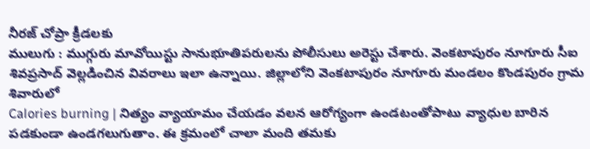నీరజ్ చోప్రా క్రీడలకు
ములుగు : ముగ్గురు మావోయిస్టు సానుభూతిపరులను పోలీసులు అరెస్టు చేశారు. వెంకటాపురం నూగూరు సీఐ శివప్రసాద్ వెల్లడించిన వివరాలు ఇలా ఉన్నాయి. జిల్లాలోని వెంకటాపురం నూగూరు మండలం కొండపురం గ్రామ శివారులో
Calories burning | నిత్యం వ్యాయామం చేయడం వలన ఆరోగ్యంగా ఉండటంతోపాటు వ్యాధుల బారిన పడకుండా ఉండగలుగుతాం. ఈ క్రమంలో చాలా మంది తమకు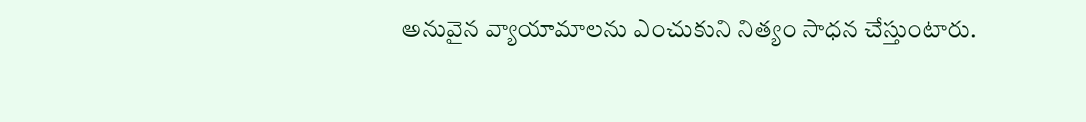అనువైన వ్యాయామాలను ఎంచుకుని నిత్యం సాధన చేస్తుంటారు.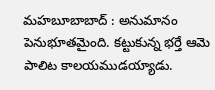మహబూబాబాద్ : అనుమానం పెనుభూతమైంది. కట్టుకున్న భర్తే ఆమె పాలిట కాలయముడయ్యాడు.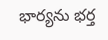భార్యను భర్త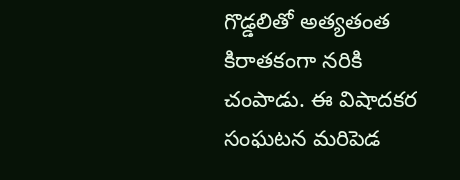గొడ్డలితో అత్యతంత కిరాతకంగా నరికి చంపాడు. ఈ విషాదకర సంఘటన మరిపెడ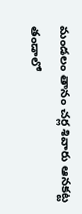మండలం తానం చర్ల శివారు ఆనకట్ట తండాలో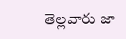తెల్లవారు జా